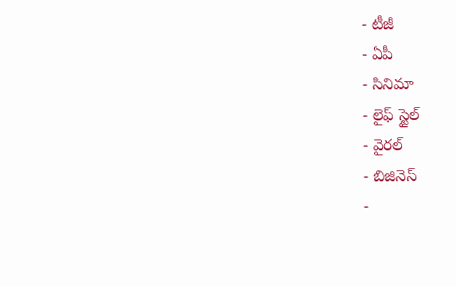- టీజీ
- ఏపీ
- సినిమా
- లైఫ్ స్టైల్
- వైరల్
- బిజినెస్
-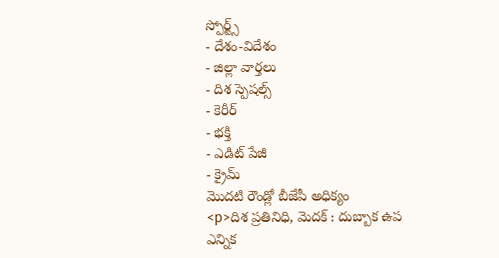స్పోర్ట్స్
- దేశం-విదేశం
- జిల్లా వార్తలు
- దిశ స్పెషల్స్
- కెరీర్
- భక్తి
- ఎడిట్ పేజీ
- క్రైమ్
మొదటి రౌండ్లో బీజేపీ అధిక్యం
<p>దిశ ప్రతినిధి, మెదక్ : దుబ్బాక ఉప ఎన్నిక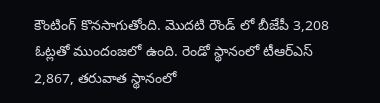కౌంటింగ్ కొనసాగుతోంది. మొదటి రౌండ్ లో బీజేపీ 3,208 ఓట్లతో ముందంజలో ఉంది. రెండో స్థానంలో టీఆర్ఎస్ 2,867, తరువాత స్థానంలో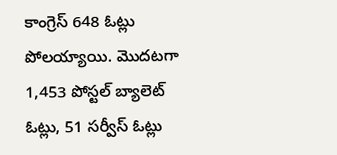కాంగ్రెస్ 648 ఓట్లు పోలయ్యాయి. మొదటగా 1,453 పోస్టల్ బ్యాలెట్ ఓట్లు, 51 సర్వీస్ ఓట్లు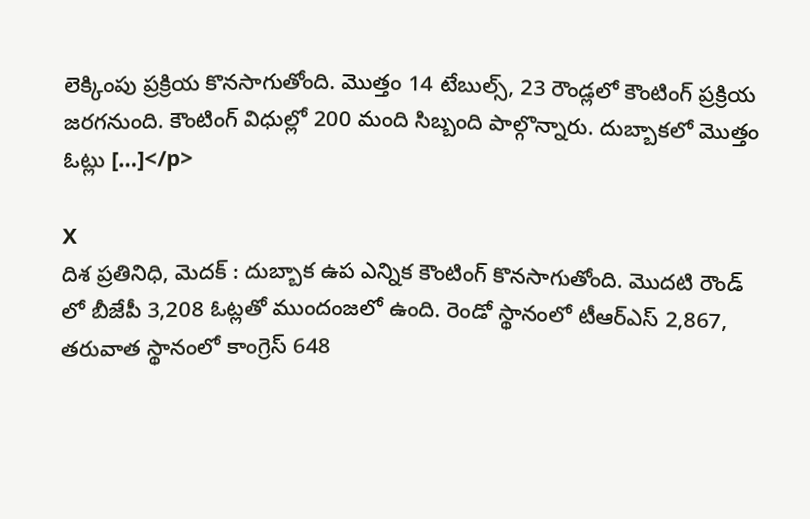లెక్కింపు ప్రక్రియ కొనసాగుతోంది. మొత్తం 14 టేబుల్స్, 23 రౌండ్లలో కౌంటింగ్ ప్రక్రియ జరగనుంది. కౌంటింగ్ విధుల్లో 200 మంది సిబ్బంది పాల్గొన్నారు. దుబ్బాకలో మొత్తం ఓట్లు […]</p>

X
దిశ ప్రతినిధి, మెదక్ : దుబ్బాక ఉప ఎన్నిక కౌంటింగ్ కొనసాగుతోంది. మొదటి రౌండ్ లో బీజేపీ 3,208 ఓట్లతో ముందంజలో ఉంది. రెండో స్థానంలో టీఆర్ఎస్ 2,867, తరువాత స్థానంలో కాంగ్రెస్ 648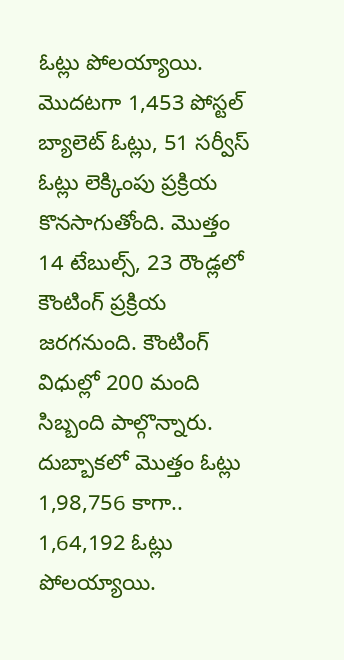ఓట్లు పోలయ్యాయి. మొదటగా 1,453 పోస్టల్ బ్యాలెట్ ఓట్లు, 51 సర్వీస్ ఓట్లు లెక్కింపు ప్రక్రియ కొనసాగుతోంది. మొత్తం 14 టేబుల్స్, 23 రౌండ్లలో కౌంటింగ్ ప్రక్రియ జరగనుంది. కౌంటింగ్ విధుల్లో 200 మంది సిబ్బంది పాల్గొన్నారు. దుబ్బాకలో మొత్తం ఓట్లు 1,98,756 కాగా.. 1,64,192 ఓట్లు పోలయ్యాయి.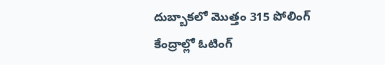దుబ్బాకలో మొత్తం 315 పోలింగ్ కేంద్రాల్లో ఓటింగ్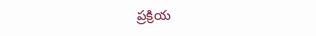ప్రక్రియ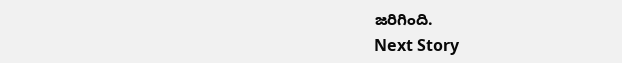జరిగింది.
Next Story